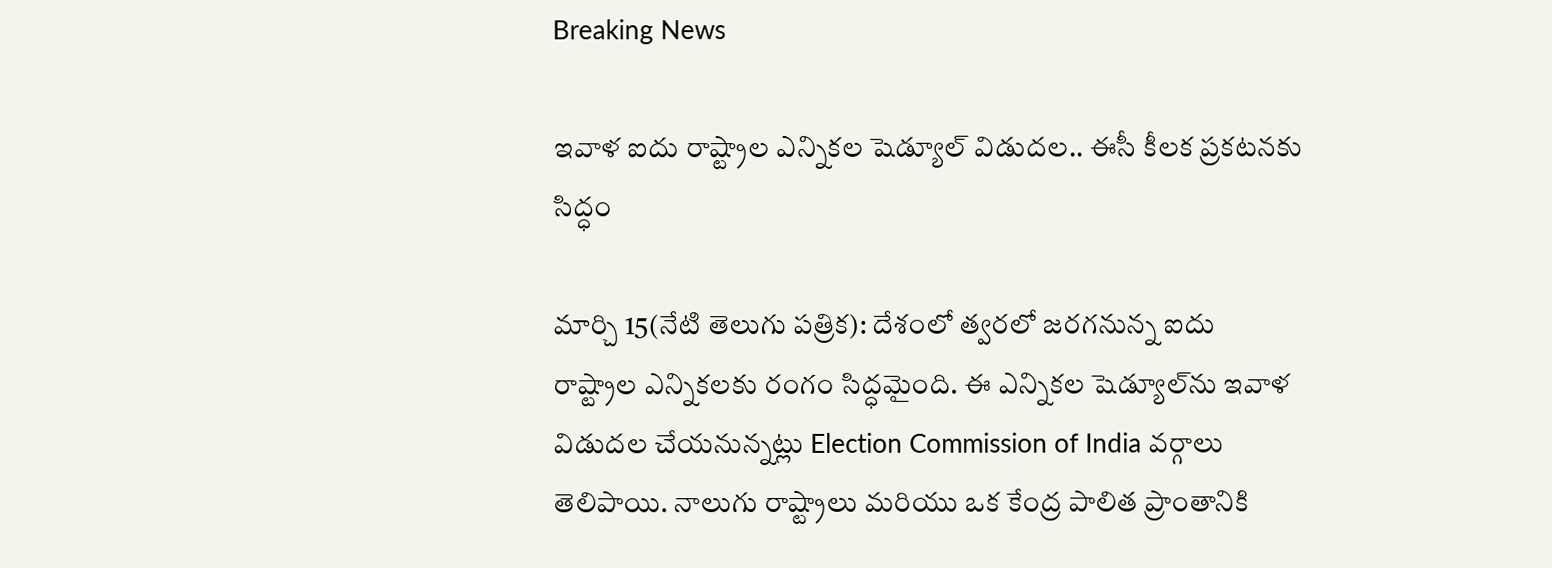Breaking News

ఇవాళ ఐదు రాష్ట్రాల ఎన్నికల షెడ్యూల్ విడుదల.. ఈసీ కీలక ప్రకటనకు సిద్ధం

మార్చి 15(నేటి తెలుగు పత్రిక): దేశంలో త్వరలో జరగనున్న ఐదు రాష్ట్రాల ఎన్నికలకు రంగం సిద్ధమైంది. ఈ ఎన్నికల షెడ్యూల్‌ను ఇవాళ విడుదల చేయనున్నట్లు Election Commission of India వర్గాలు తెలిపాయి. నాలుగు రాష్ట్రాలు మరియు ఒక కేంద్ర పాలిత ప్రాంతానికి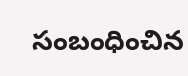సంబంధించిన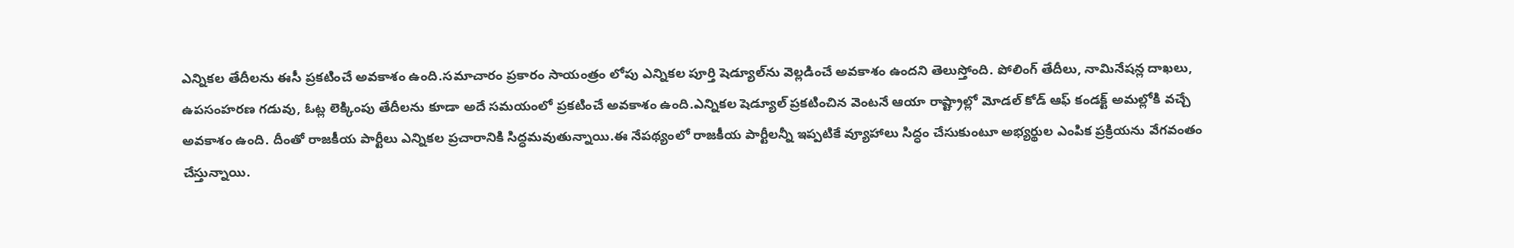ఎన్నికల తేదీలను ఈసీ ప్రకటించే అవకాశం ఉంది.సమాచారం ప్రకారం సాయంత్రం లోపు ఎన్నికల పూర్తి షెడ్యూల్‌ను వెల్లడించే అవకాశం ఉందని తెలుస్తోంది. పోలింగ్ తేదీలు, నామినేషన్ల దాఖలు, ఉపసంహరణ గడువు, ఓట్ల లెక్కింపు తేదీలను కూడా అదే సమయంలో ప్రకటించే అవకాశం ఉంది.ఎన్నికల షెడ్యూల్ ప్రకటించిన వెంటనే ఆయా రాష్ట్రాల్లో మోడల్ కోడ్ ఆఫ్ కండక్ట్ అమల్లోకి వచ్చే అవకాశం ఉంది. దీంతో రాజకీయ పార్టీలు ఎన్నికల ప్రచారానికి సిద్ధమవుతున్నాయి.ఈ నేపథ్యంలో రాజకీయ పార్టీలన్నీ ఇప్పటికే వ్యూహాలు సిద్ధం చేసుకుంటూ అభ్యర్థుల ఎంపిక ప్రక్రియను వేగవంతం చేస్తున్నాయి.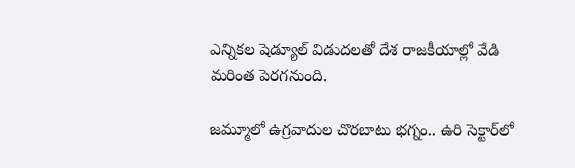ఎన్నికల షెడ్యూల్ విడుదలతో దేశ రాజకీయాల్లో వేడి మరింత పెరగనుంది.

జమ్మూలో ఉగ్రవాదుల చొరబాటు భగ్నం.. ఉరి సెక్టార్‌లో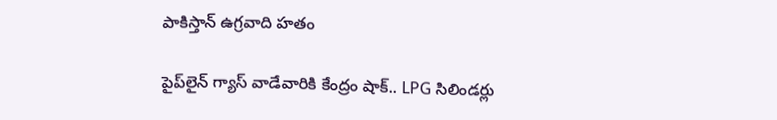పాకిస్తాన్ ఉగ్రవాది హతం

పైప్‌లైన్ గ్యాస్ వాడేవారికి కేంద్రం షాక్.. LPG సిలిండర్లు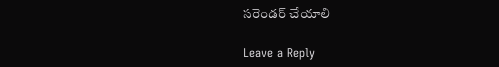సరెండర్ చేయాలి

Leave a Reply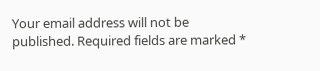Your email address will not be published. Required fields are marked *